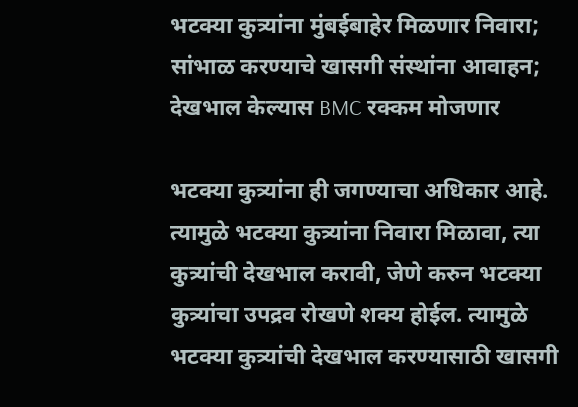भटक्या कुत्र्यांना मुंबईबाहेर मिळणार निवारा; सांभाळ करण्याचे खासगी संस्थांना आवाहन; देखभाल केल्यास BMC रक्कम मोजणार

भटक्या कुत्र्यांना ही जगण्याचा अधिकार आहे. त्यामुळे भटक्या कुत्र्यांना निवारा मिळावा, त्या कुत्र्यांची देखभाल करावी, जेणे करुन भटक्या कुत्र्यांचा उपद्रव रोखणे शक्य होईल. त्यामुळे भटक्या कुत्र्यांची देखभाल करण्यासाठी खासगी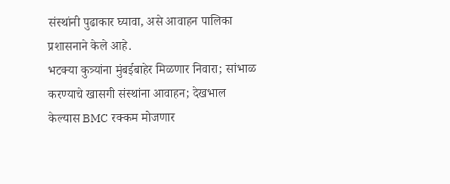संस्थांनी पुढाकार घ्यावा, असे आवाहन पालिका प्रशासनाने केले आहे.
भटक्या कुत्र्यांना मुंबईबाहेर मिळणार निवारा; सांभाळ करण्याचे खासगी संस्थांना आवाहन; देखभाल केल्यास BMC रक्कम मोजणार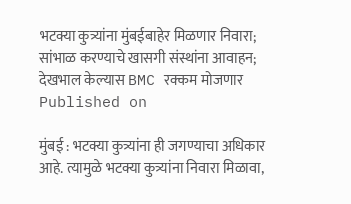भटक्या कुत्र्यांना मुंबईबाहेर मिळणार निवारा; सांभाळ करण्याचे खासगी संस्थांना आवाहन; देखभाल केल्यास BMC रक्कम मोजणार
Published on

मुंबई : भटक्या कुत्र्यांना ही जगण्याचा अधिकार आहे. त्यामुळे भटक्या कुत्र्यांना निवारा मिळावा,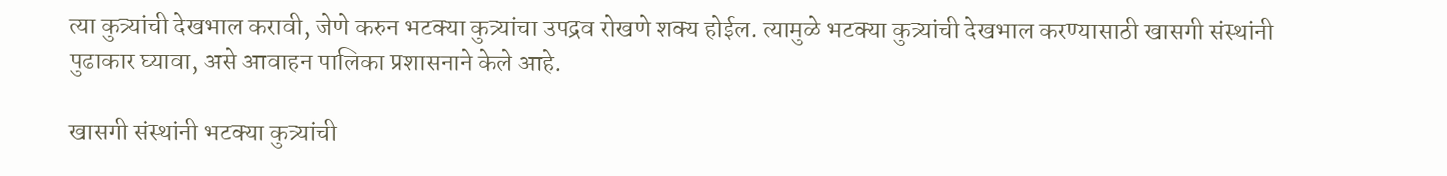त्या कुत्र्यांची देखभाल करावी, जेणे करुन भटक्या कुत्र्यांचा उपद्रव रोखणे शक्य होईल. त्यामुळे भटक्या कुत्र्यांची देखभाल करण्यासाठी खासगी संस्थांनी पुढाकार घ्यावा, असे आवाहन पालिका प्रशासनाने केले आहे.

खासगी संस्थांनी भटक्या कुत्र्यांची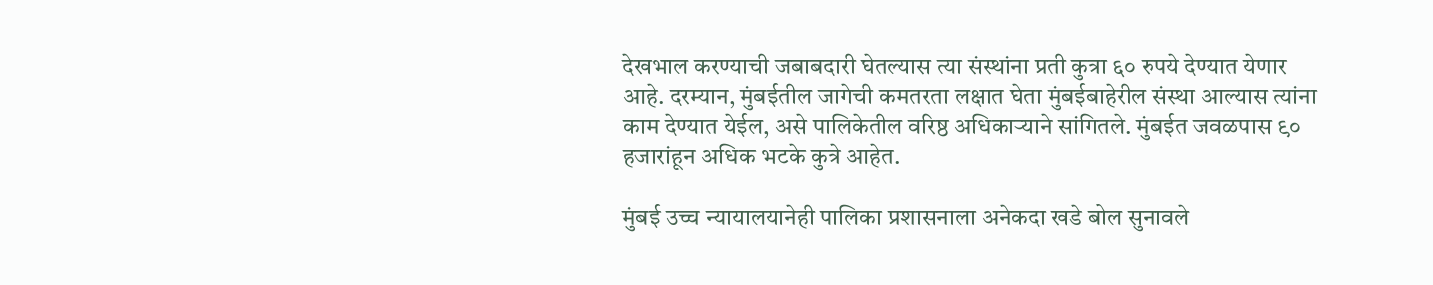देखभाल करण्याची जबाबदारी घेतल्यास त्या संस्थांना प्रती कुत्रा ६० रुपये देण्यात येणार आहे. दरम्यान, मुंबईतील जागेची कमतरता लक्षात घेता मुंबईबाहेरील संस्था आल्यास त्यांना काम देण्यात येईल, असे पालिकेतील वरिष्ठ अधिकाऱ्याने सांगितले. मुंबईत जवळपास ९० हजारांहून अधिक भटके कुत्रे आहेत.

मुंबई उच्च न्यायालयानेही पालिका प्रशासनाला अनेकदा खडे बोल सुनावले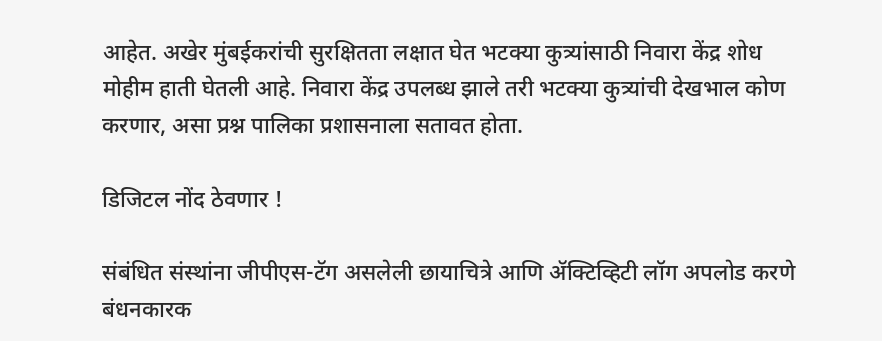आहेत. अखेर मुंबईकरांची सुरक्षितता लक्षात घेत भटक्या कुत्र्यांसाठी निवारा केंद्र शोध मोहीम हाती घेतली आहे. निवारा केंद्र उपलब्ध झाले तरी भटक्या कुत्र्यांची देखभाल कोण करणार, असा प्रश्न पालिका प्रशासनाला सतावत होता.

डिजिटल नोंद ठेवणार !

संबंधित संस्थांना जीपीएस-टॅग असलेली छायाचित्रे आणि ॲक्टिव्हिटी लॉग अपलोड करणे बंधनकारक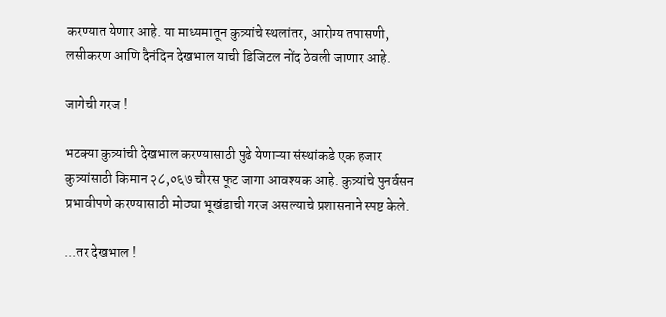करण्यात येणार आहे. या माध्यमातून कुत्र्यांचे स्थलांतर, आरोग्य तपासणी, लसीकरण आणि दैनंदिन देखभाल याची डिजिटल नोंद ठेवली जाणार आहे.

जागेची गरज !

भटक्या कुत्र्यांची देखभाल करण्यासाठी पुढे येणाऱ्या संस्थांकडे एक हजार कुत्र्यांसाठी किमान २८,०६७ चौरस फूट जागा आवश्यक आहे. कुत्र्यांचे पुनर्वसन प्रभावीपणे करण्यासाठी मोठ्या भूखंडाची गरज असल्याचे प्रशासनाने स्पष्ट केले.

...तर देखभाल !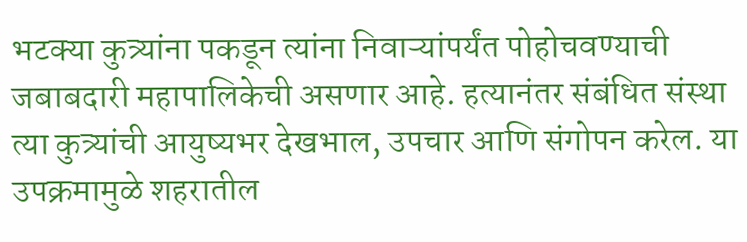भटक्या कुत्र्यांना पकडून त्यांना निवाऱ्यांपर्यंत पोहोचवण्याची जबाबदारी महापालिकेची असणार आहे. हत्यानंतर संबंधित संस्था त्या कुत्र्यांची आयुष्यभर देखभाल, उपचार आणि संगोपन करेल. या उपक्रमामुळे शहरातील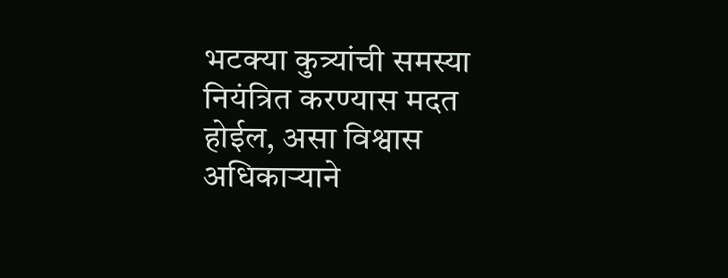भटक्या कुत्र्यांची समस्या नियंत्रित करण्यास मदत होईल, असा विश्वास अधिकाऱ्याने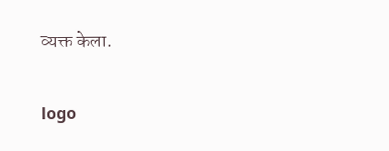व्यक्त केला.

logo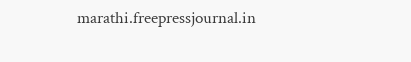marathi.freepressjournal.in